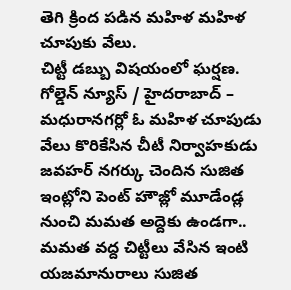తెగి క్రింద పడిన మహిళ మహిళ చూపుకు వేలు.
చిట్టీ డబ్బు విషయంలో ఘర్షణ.
గోల్డెన్ న్యూస్ / హైదరాబాద్ – మధురానగర్లో ఓ మహిళ చూపుడు వేలు కొరికేసిన చీటీ నిర్వాహకుడు
జవహర్ నగర్కు చెందిన సుజిత ఇంట్లోని పెంట్ హౌజ్లో మూడేండ్ల నుంచి మమత అద్దెకు ఉండగా.. మమత వద్ద చిట్టీలు వేసిన ఇంటి యజమానురాలు సుజిత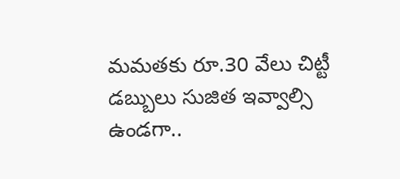మమతకు రూ.30 వేలు చిట్టీ డబ్బులు సుజిత ఇవ్వాల్సి ఉండగా..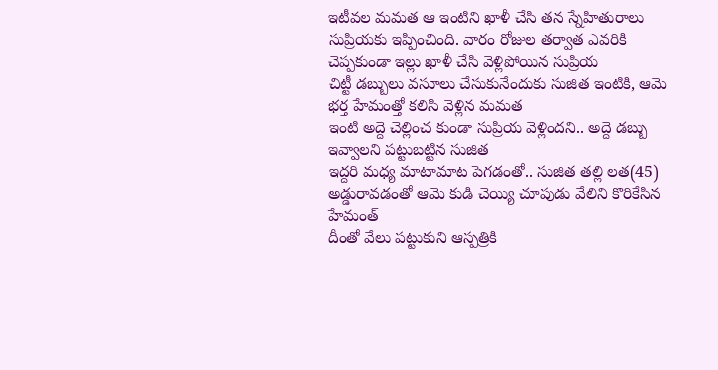ఇటీవల మమత ఆ ఇంటిని ఖాళీ చేసి తన స్నేహితురాలు సుప్రియకు ఇప్పించింది. వారం రోజుల తర్వాత ఎవరికి చెప్పకుండా ఇల్లు ఖాళీ చేసి వెళ్లిపోయిన సుప్రియ
చిట్టీ డబ్బులు వసూలు చేసుకునేందుకు సుజిత ఇంటికి, ఆమె భర్త హేమంత్తో కలిసి వెళ్లిన మమత
ఇంటి అద్దె చెల్లించ కుండా సుప్రియ వెళ్లిందని.. అద్దె డబ్బు ఇవ్వాలని పట్టుబట్టిన సుజిత
ఇద్దరి మధ్య మాటామాట పెగడంతో.. సుజిత తల్లి లత(45) అడ్డురావడంతో ఆమె కుడి చెయ్యి చూపుడు వేలిని కొరికేసిన హేమంత్
దీంతో వేలు పట్టుకుని ఆస్పత్రికి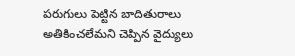పరుగులు పెట్టిన బాదితురాలు
అతికించలేమని చెప్పిన వైద్యులు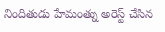నిందితుడు హేమంత్ను అరెస్ట్ చేసిన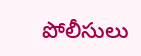పోలీసులు